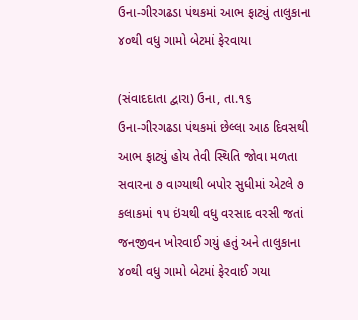ઉના-ગીરગઢડા પંથકમાં આભ ફાટ્યું તાલુકાના ૪૦થી વધુ ગામો બેટમાં ફેરવાયા

(સંવાદદાતા દ્વારા) ઉના, તા.૧૬
ઉના-ગીરગઢડા પંથકમાં છેલ્લા આઠ દિવસથી આભ ફાટ્યું હોય તેવી સ્થિતિ જોવા મળતા સવારના ૭ વાગ્યાથી બપોર સુધીમાં એટલે ૭ કલાકમાં ૧૫ ઇંચથી વધુ વરસાદ વરસી જતાં જનજીવન ખોરવાઈ ગયું હતું અને તાલુકાના ૪૦થી વધુ ગામો બેટમાં ફેરવાઈ ગયા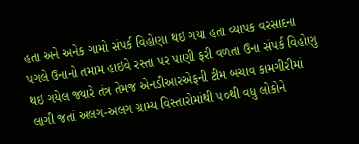હતા અને અનેક ગામો સંપર્ક વિહોણા થઇ ગયા હતા વ્યાપક વરસાદના પગલે ઉનાનો તમામ હાઇવે રસ્તા પર પાણી ફરી વળતા ઉના સંપર્ક વિહોણુ થઇ ગયેલ જ્યારે તંત્ર તેમજ એનડીઆરએફની ટીમ બચાવ કામગીરીમાં લાગી જતાં અલગ-અલગ ગ્રામ્ય વિસ્તારોમાંથી ૫૦થી વધુ લોકોને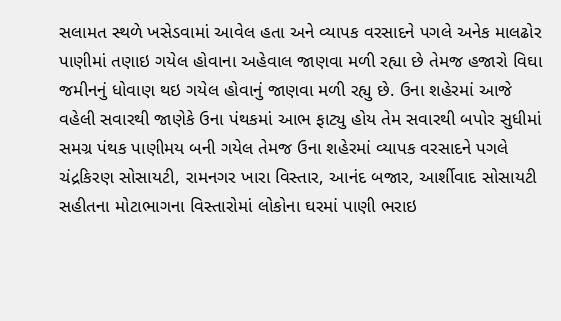સલામત સ્થળે ખસેડવામાં આવેલ હતા અને વ્યાપક વરસાદને પગલે અનેક માલઢોર પાણીમાં તણાઇ ગયેલ હોવાના અહેવાલ જાણવા મળી રહ્યા છે તેમજ હજારો વિઘા જમીનનું ધોવાણ થઇ ગયેલ હોવાનું જાણવા મળી રહ્યુ છે. ઉના શહેરમાં આજે વહેલી સવારથી જાણેકે ઉના પંથકમાં આભ ફાટ્યુ હોય તેમ સવારથી બપોર સુધીમાં સમગ્ર પંથક પાણીમય બની ગયેલ તેમજ ઉના શહેરમાં વ્યાપક વરસાદને પગલે ચંદ્રકિરણ સોસાયટી, રામનગર ખારા વિસ્તાર, આનંદ બજાર, આર્શીવાદ સોસાયટી સહીતના મોટાભાગના વિસ્તારોમાં લોકોના ઘરમાં પાણી ભરાઇ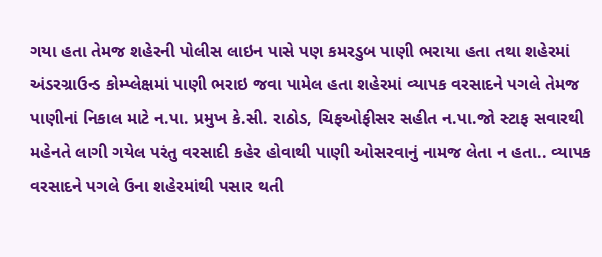ગયા હતા તેમજ શહેરની પોલીસ લાઇન પાસે પણ કમરડુબ પાણી ભરાયા હતા તથા શહેરમાં અંડરગ્રાઉન્ડ કોમ્પ્લેક્ષમાં પાણી ભરાઇ જવા પામેલ હતા શહેરમાં વ્યાપક વરસાદને પગલે તેમજ પાણીનાં નિકાલ માટે ન.પા. પ્રમુખ કે.સી. રાઠોડ, ચિફઓફીસર સહીત ન.પા.જો સ્ટાફ સવારથી મહેનતે લાગી ગયેલ પરંતુ વરસાદી કહેર હોવાથી પાણી ઓસરવાનું નામજ લેતા ન હતા.. વ્યાપક વરસાદને પગલે ઉના શહેરમાંથી પસાર થતી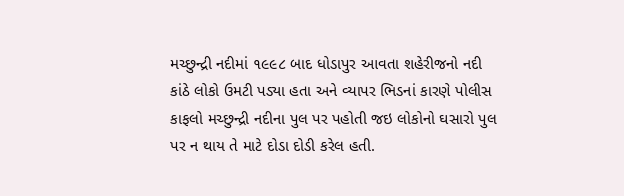મચ્છુન્દ્રી નદીમાં ૧૯૯૮ બાદ ધોડાપુર આવતા શહેરીજનો નદી કાંઠે લોકો ઉમટી પડ્યા હતા અને વ્યાપર ભિડનાં કારણે પોલીસ કાફલો મચ્છુન્દ્રી નદીના પુલ પર પહોતી જઇ લોકોનો ઘસારો પુલ પર ન થાય તે માટે દોડા દોડી કરેલ હતી.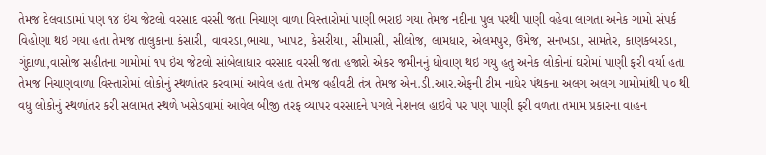તેમજ દેલવાડામાં પણ ૧૪ ઇંચ જેટલો વરસાદ વરસી જતા નિચાણ વાળા વિસ્તારોમાં પાણી ભરાઇ ગયા તેમજ નદીના પુલ પરથી પાણી વહેવા લાગતા અનેક ગામો સંપર્ક વિહોણા થઇ ગયા હતા તેમજ તાલુકાના કંસારી, વાવરડા,ભાચા, ખાપટ, કેસરીયા, સીમાસી, સીલોજ, લામધાર, એલમપુર, ઉમેજ, સનખડા, સામતેર, કાણકબરડા, ગુંદાળા,વાસોજ સહીતના ગામોમાં ૧૫ ઇંચ જેટલો સાંબેલાધાર વરસાદ વરસી જતા હજારો એકર જમીનનું ધોવાણ થઇ ગયુ હતુ અનેક લોકોનાં ઘરોમાં પાણી ફરી વર્યા હતા તેમજ નિચાણવાળા વિસ્તારોમાં લોકોનું સ્થળાંતર કરવામાં આવેલ હતા તેમજ વહીવટી તંત્ર તેમજ એન.ડી.આર.એફની ટીમ નાધેર પંથકના અલગ અલગ ગામોમાંથી ૫૦ થી વધુ લોકોનું સ્થળાંતર કરી સલામત સ્થળે ખસેડવામાં આવેલ બીજી તરફ વ્યાપર વરસાદને પગલે નેશનલ હાઇવે પર પણ પાણી ફરી વળતા તમામ પ્રકારના વાહન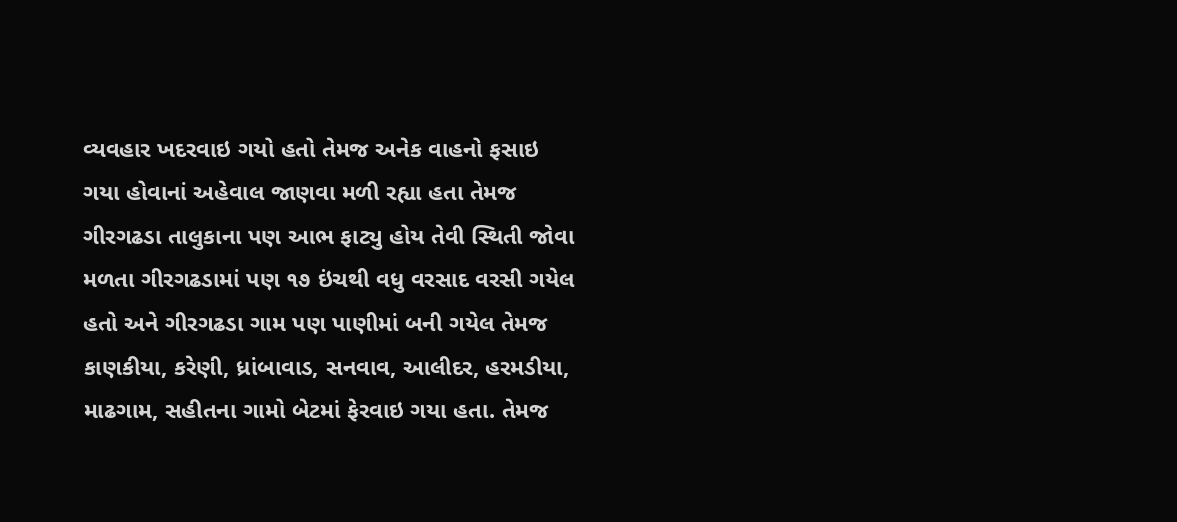વ્યવહાર ખદરવાઇ ગયો હતો તેમજ અનેક વાહનો ફસાઇ ગયા હોવાનાં અહેવાલ જાણવા મળી રહ્યા હતા તેમજ ગીરગઢડા તાલુકાના પણ આભ ફાટ્યુ હોય તેવી સ્થિતી જોવા મળતા ગીરગઢડામાં પણ ૧૭ ઇંચથી વધુ વરસાદ વરસી ગયેલ હતો અને ગીરગઢડા ગામ પણ પાણીમાં બની ગયેલ તેમજ કાણકીયા, કરેણી, ધ્રાંબાવાડ, સનવાવ, આલીદર, હરમડીયા, માઢગામ, સહીતના ગામો બેટમાં ફેરવાઇ ગયા હતા. તેમજ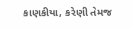કાણકીયા, કરેણી તેમજ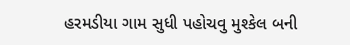હરમડીયા ગામ સુધી પહોચવુ મુશ્કેલ બની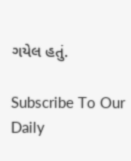ગયેલ હતું.

Subscribe To Our Daily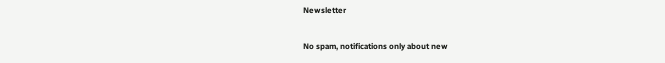Newsletter

No spam, notifications only about new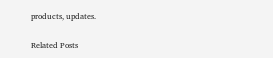products, updates.

Related Posts